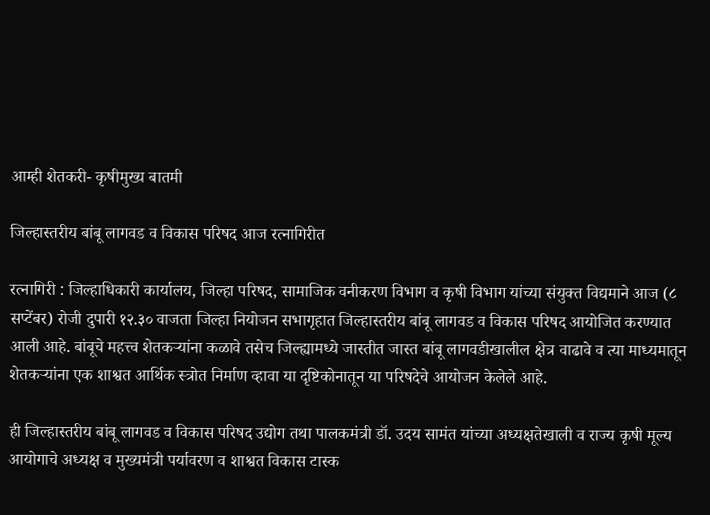आम्ही शेतकरी- कृषीमुख्य बातमी

जिल्हास्तरीय बांबू लागवड व विकास परिषद आज रत्नागिरीत

रत्नागिरी : जिल्हाधिकारी कार्यालय, जिल्हा परिषद, सामाजिक वनीकरण विभाग व कृषी विभाग यांच्या संयुक्त विद्यमाने आज (८ सप्टेंबर) रोजी दुपारी १२.३० वाजता जिल्हा नियोजन सभागृहात जिल्हास्तरीय बांबू लागवड व विकास परिषद आयोजित करण्यात आली आहे. बांबूचे महत्त्व शेतकऱ्यांना कळावे तसेच जिल्ह्यामध्ये जास्तीत जास्त बांबू लागवडीखालील क्षेत्र वाढावे व त्या माध्यमातून शेतकऱ्यांना एक शाश्वत आर्थिक स्त्रोत निर्माण व्हावा या दृष्टिकोनातून या परिषदेचे आयोजन केलेले आहे.

ही जिल्हास्तरीय बांबू लागवड व विकास परिषद उद्योग तथा पालकमंत्री डॉ. उदय सामंत यांच्या अध्यक्षतेखाली व राज्य कृषी मूल्य आयोगाचे अध्यक्ष व मुख्यमंत्री पर्यावरण व शाश्वत विकास टास्क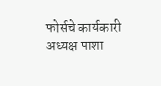फोर्सचे कार्यकारी अध्यक्ष पाशा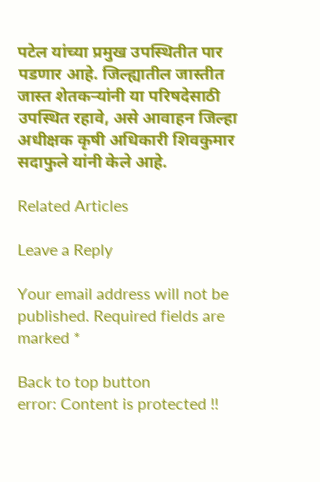पटेल यांच्या प्रमुख उपस्थितीत पार पडणार आहे. जिल्ह्यातील जास्तीत जास्त शेतकऱ्यांनी या परिषदेसाठी उपस्थित रहावे, असे आवाहन जिल्हा अधीक्षक कृषी अधिकारी शिवकुमार सदाफुले यांनी केले आहे.

Related Articles

Leave a Reply

Your email address will not be published. Required fields are marked *

Back to top button
error: Content is protected !!